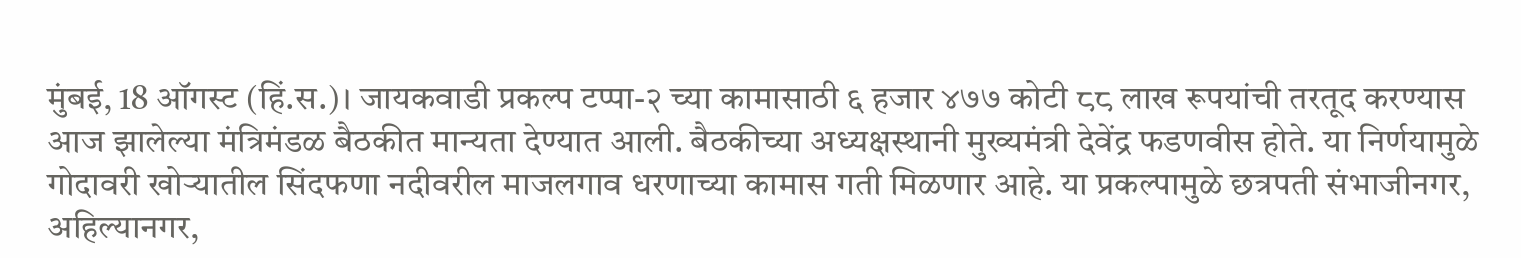मुंबई, 18 ऑगस्ट (हिं.स.)। जायकवाडी प्रकल्प टप्पा-२ च्या कामासाठी ६ हजार ४७७ कोटी ८८ लाख रूपयांची तरतूद करण्यास आज झालेल्या मंत्रिमंडळ बैठकीत मान्यता देण्यात आली. बैठकीच्या अध्यक्षस्थानी मुख्यमंत्री देवेंद्र फडणवीस होते. या निर्णयामुळे गोदावरी खोऱ्यातील सिंदफणा नदीवरील माजलगाव धरणाच्या कामास गती मिळणार आहे. या प्रकल्पामुळे छत्रपती संभाजीनगर, अहिल्यानगर,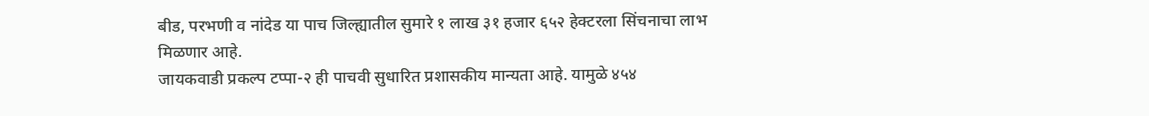बीड, परभणी व नांदेड या पाच जिल्ह्यातील सुमारे १ लाख ३१ हजार ६५२ हेक्टरला सिंचनाचा लाभ मिळणार आहे.
जायकवाडी प्रकल्प टप्पा-२ ही पाचवी सुधारित प्रशासकीय मान्यता आहे. यामुळे ४५४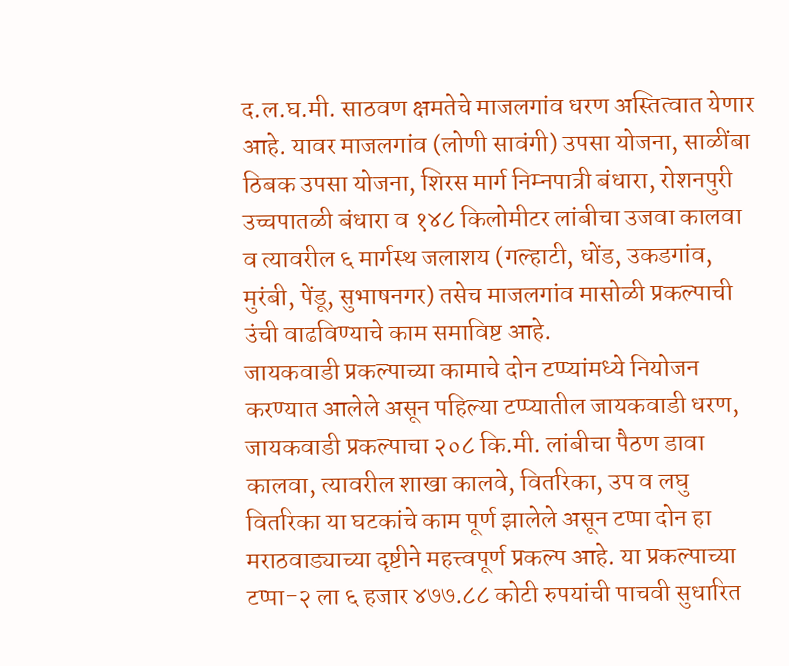द.ल.घ.मी. साठवण क्षमतेचे माजलगांव धरण अस्तित्वात येणार आहे. यावर माजलगांव (लोणी सावंगी) उपसा योजना, साळींबा ठिबक उपसा योजना, शिरस मार्ग निम्नपात्री बंधारा, रोशनपुरी उच्चपातळी बंधारा व १४८ किलोमीटर लांबीचा उजवा कालवा व त्यावरील ६ मार्गस्थ जलाशय (गल्हाटी, धोंड, उकडगांव, मुरंबी, पेंडू, सुभाषनगर) तसेच माजलगांव मासोळी प्रकल्पाची उंची वाढविण्याचे काम समाविष्ट आहे.
जायकवाडी प्रकल्पाच्या कामाचे दोन टप्प्यांमध्ये नियोजन करण्यात आलेले असून पहिल्या टप्प्यातील जायकवाडी धरण, जायकवाडी प्रकल्पाचा २०८ कि.मी. लांबीचा पैठण डावा कालवा, त्यावरील शाखा कालवे, वितरिका, उप व लघु वितरिका या घटकांचे काम पूर्ण झालेले असून टप्पा दोन हा मराठवाड्याच्या दृष्टीने महत्त्वपूर्ण प्रकल्प आहे. या प्रकल्पाच्या टप्पा-२ ला ६ हजार ४७७.८८ कोटी रुपयांची पाचवी सुधारित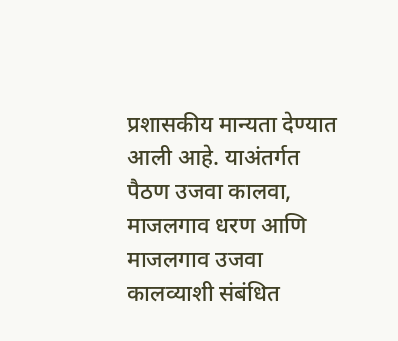प्रशासकीय मान्यता देण्यात आली आहे. याअंतर्गत पैठण उजवा कालवा, माजलगाव धरण आणि माजलगाव उजवा कालव्याशी संबंधित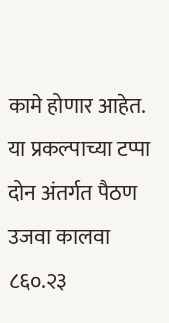कामे होणार आहेत.
या प्रकल्पाच्या टप्पा दोन अंतर्गत पैठण उजवा कालवा ८६०.२३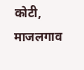कोटी, माजलगाव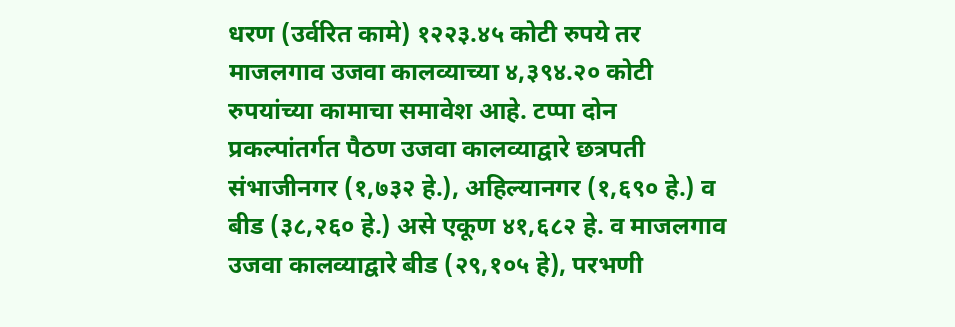धरण (उर्वरित कामे) १२२३.४५ कोटी रुपये तर माजलगाव उजवा कालव्याच्या ४,३९४.२० कोटी रुपयांच्या कामाचा समावेश आहे. टप्पा दोन प्रकल्पांतर्गत पैठण उजवा कालव्याद्वारे छत्रपती संभाजीनगर (१,७३२ हे.), अहिल्यानगर (१,६९० हे.) व बीड (३८,२६० हे.) असे एकूण ४१,६८२ हे. व माजलगाव उजवा कालव्याद्वारे बीड (२९,१०५ हे), परभणी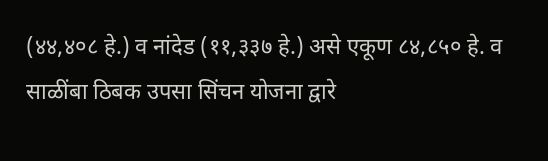(४४,४०८ हे.) व नांदेड (११,३३७ हे.) असे एकूण ८४,८५० हे. व साळींबा ठिबक उपसा सिंचन योजना द्वारे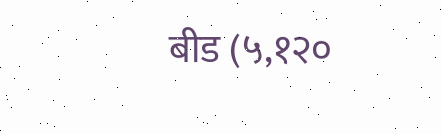बीड (५,१२०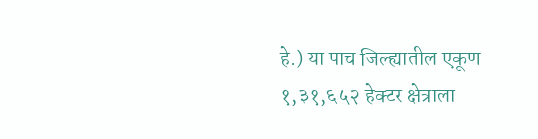हे.) या पाच जिल्ह्यातील एकूण १,३१,६५२ हेक्टर क्षेत्राला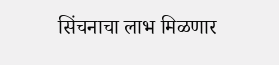सिंचनाचा लाभ मिळणार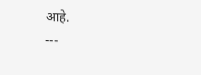आहे.
---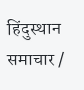हिंदुस्थान समाचार /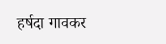हर्षदा गावकर